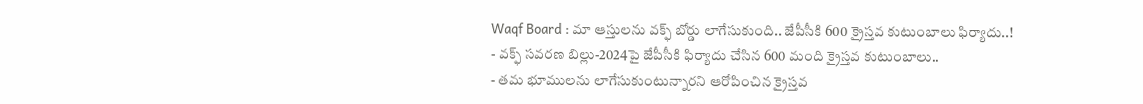Waqf Board : మా ఆస్తులను వక్ఫ్ బోర్డు లాగేసుకుంది.. జేపీసీకి 600 క్రైస్తవ కుటుంబాలు ఫిర్యాదు..!
- వక్ఫ్ సవరణ బిల్లు-2024పై జేపీసీకి ఫిర్యాదు చేసిన 600 మంది క్రైస్తవ కుటుంబాలు..
- తమ భూములను లాగేసుకుంటున్నారని ఆరోపించిన క్రైస్తవ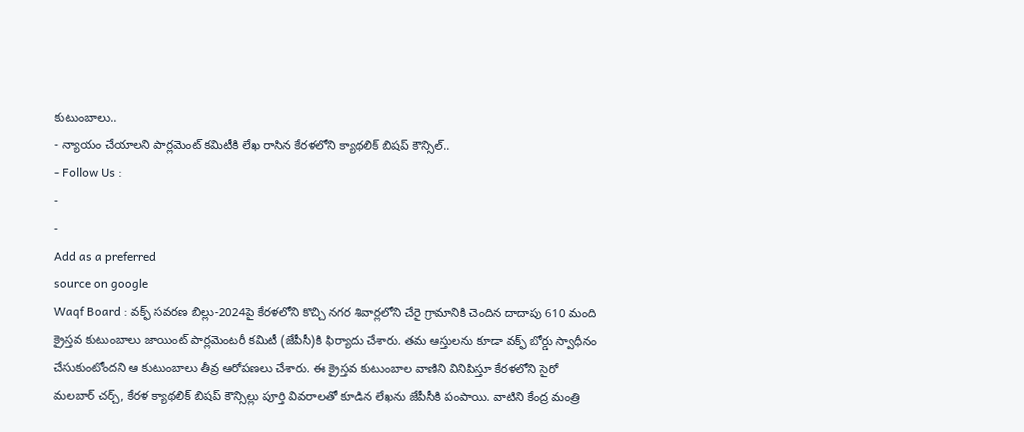కుటుంబాలు..
- న్యాయం చేయాలని పార్లమెంట్ కమిటీకి లేఖ రాసిన కేరళలోని క్యాథలిక్ బిషప్ కౌన్సిల్..
- Follow Us :
-
-
Add as a preferred
source on google
Waqf Board : వక్ఫ్ సవరణ బిల్లు-2024పై కేరళలోని కొచ్చి నగర శివార్లలోని చేరై గ్రామానికి చెందిన దాదాపు 610 మంది క్రైస్తవ కుటుంబాలు జాయింట్ పార్లమెంటరీ కమిటీ (జేపీసీ)కి ఫిర్యాదు చేశారు. తమ ఆస్తులను కూడా వక్ఫ్ బోర్డు స్వాధీనం చేసుకుంటోందని ఆ కుటుంబాలు తీవ్ర ఆరోపణలు చేశారు. ఈ క్రైస్తవ కుటుంబాల వాణిని వినిపిస్తూ కేరళలోని సైరో మలబార్ చర్చ్, కేరళ క్యాథలిక్ బిషప్ కౌన్సిల్లు పూర్తి వివరాలతో కూడిన లేఖను జేపీసీకి పంపాయి. వాటిని కేంద్ర మంత్రి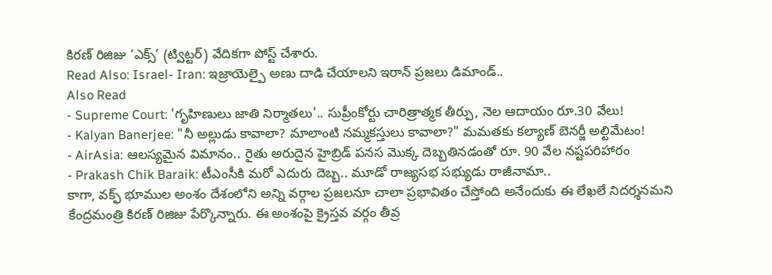కిరణ్ రిజిజు ‘ఎక్స్’ (ట్విట్టర్) వేదికగా పోస్ట్ చేశారు.
Read Also: Israel- Iran: ఇజ్రాయెల్పై అణు దాడి చేయాలని ఇరాన్ ప్రజలు డిమాండ్..
Also Read
- Supreme Court: 'గృహిణులు జాతి నిర్మాతలు'.. సుప్రీంకోర్టు చారిత్రాత్మక తీర్పు, నెల ఆదాయం రూ.30 వేలు!
- Kalyan Banerjee: "నీ అల్లుడు కావాలా? మాలాంటి నమ్మకస్తులు కావాలా?" మమతకు కల్యాణ్ బెనర్జీ అల్టిమేటం!
- AirAsia: ఆలస్యమైన విమానం.. రైతు అరుదైన హైబ్రిడ్ పనస మొక్క దెబ్బతినడంతో రూ. 90 వేల నష్టపరిహారం
- Prakash Chik Baraik: టీఎంసీకి మరో ఎదురు దెబ్బ.. మూడో రాజ్యసభ సభ్యుడు రాజీనామా..
కాగా, వక్ఫ్ భూముల అంశం దేశంలోని అన్ని వర్గాల ప్రజలనూ చాలా ప్రభావితం చేస్తోంది అనేందుకు ఈ లేఖలే నిదర్శనమని కేంద్రమంత్రి కిరణ్ రిజిజు పేర్కొన్నారు. ఈ అంశంపై క్రైస్తవ వర్గం తీవ్ర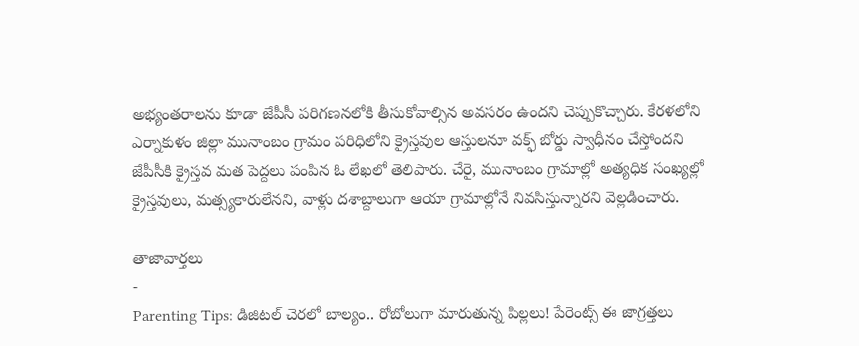అభ్యంతరాలను కూడా జేపీసీ పరిగణనలోకి తీసుకోవాల్సిన అవసరం ఉందని చెప్పుకొచ్చారు. కేరళలోని ఎర్నాకుళం జిల్లా మునాంబం గ్రామం పరిధిలోని క్రైస్తవుల ఆస్తులనూ వక్ఫ్ బోర్డు స్వాధీనం చేస్తోందని జేపీసీకి క్రైస్తవ మత పెద్దలు పంపిన ఓ లేఖలో తెలిపారు. చేరై, మునాంబం గ్రామాల్లో అత్యధిక సంఖ్యల్లో క్రైస్తవులు, మత్స్యకారులేనని, వాళ్లు దశాబ్దాలుగా ఆయా గ్రామాల్లోనే నివసిస్తున్నారని వెల్లడించారు.

తాజావార్తలు
-
Parenting Tips: డిజిటల్ చెరలో బాల్యం.. రోబోలుగా మారుతున్న పిల్లలు! పేరెంట్స్ ఈ జాగ్రత్తలు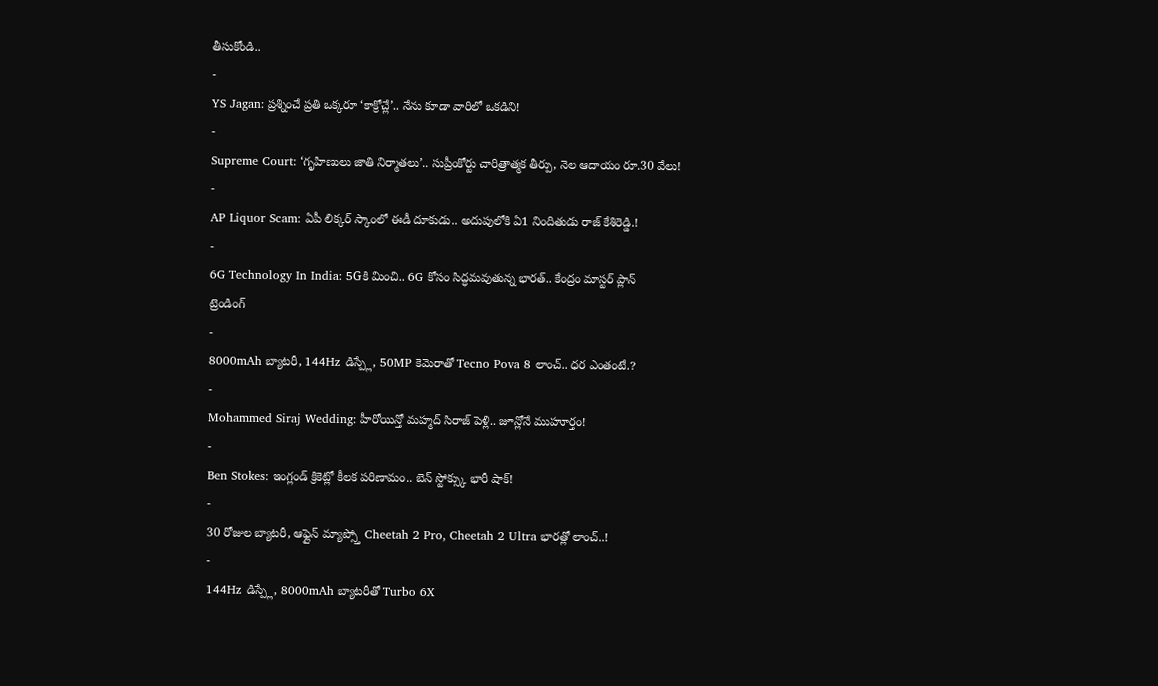తీసుకోండి..
-
YS Jagan: ప్రశ్నించే ప్రతి ఒక్కరూ ‘కాక్రోచ్లే’.. నేను కూడా వారిలో ఒకడిని!
-
Supreme Court: ‘గృహిణులు జాతి నిర్మాతలు’.. సుప్రీంకోర్టు చారిత్రాత్మక తీర్పు, నెల ఆదాయం రూ.30 వేలు!
-
AP Liquor Scam: ఏపీ లిక్కర్ స్కాంలో ఈడీ దూకుడు.. అదుపులోకి ఏ1 నిందితుడు రాజ్ కేశిరెడ్డి.!
-
6G Technology In India: 5Gకి మించి.. 6G కోసం సిద్ధమవుతున్న భారత్.. కేంద్రం మాస్టర్ ప్లాన్
ట్రెండింగ్
-
8000mAh బ్యాటరీ, 144Hz డిస్ప్లే, 50MP కెమెరాతో Tecno Pova 8 లాంచ్.. ధర ఎంతంటే.?
-
Mohammed Siraj Wedding: హీరోయిన్తో మహ్మద్ సిరాజ్ పెళ్లి.. జూన్లోనే ముహూర్తం!
-
Ben Stokes: ఇంగ్లండ్ క్రికెట్లో కీలక పరిణామం.. బెన్ స్టోక్స్కు భారీ షాక్!
-
30 రోజుల బ్యాటరీ, ఆఫ్లైన్ మ్యాప్స్తో Cheetah 2 Pro, Cheetah 2 Ultra భారత్లో లాంచ్..!
-
144Hz డిస్ప్లే, 8000mAh బ్యాటరీతో Turbo 6X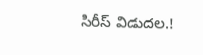సిరీస్ విడుదల.!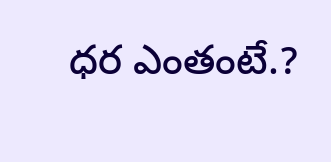ధర ఎంతంటే.?